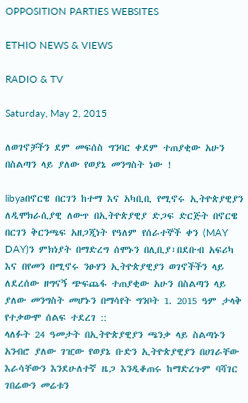OPPOSITION PARTIES WEBSITES

ETHIO NEWS & VIEWS

RADIO & TV

Saturday, May 2, 2015

ለወገኖቻችን ደም መፍሰስ ግንባር ቀደም ተጠያቂው አሁን በስልጣን ላይ ያለው የወያኔ መንግስት ነው !

libyaበኖርዌ በርገን ከተማ እና አካቢቢ የሚኖሩ ኢትዮጵያዊያን ለዲሞክራሲያዊ ለውጥ በኢትዮጵያዊያ ድጋፍ ድርጅት በኖርዌ በርገን ቅርንጫፍ አዘጋጂነት የዓለም የሰራተኞች ቀን (MAY DAY)ን ምክነያት በማድረግ ሰሞኑን በሊቢያ፣በደቡብ አፍሪካ እና በየመን በሚኖሩ ንፁሃን ኢትዮጵያዊያን ወገኖችችን ላይ ለደረሰው ዘግናኝ ጭፍጨፋ ተጠያቂው አሁን በስልጣን ላይ ያለው መንግስት መሆኑን በማሳየት ግንቦት 1. 2015 ዓም ታላቅ የተቃውሞ ሰልፍ ተደረገ ::
ላለፉት 24 ዓመታት በኢትዮጵያዊያን ጫንቃ ላይ ስልጣኑን አንብሮ ያለው ገዢው የወያኔ ቡድን ኢትዮጵያዊያን በሀገራቸው እራሳቸውን እንደሁለተኛ ዜጋ እንዲቆጠሩ ከማድረጉም ባሻገር ገበሬውን መሬቱን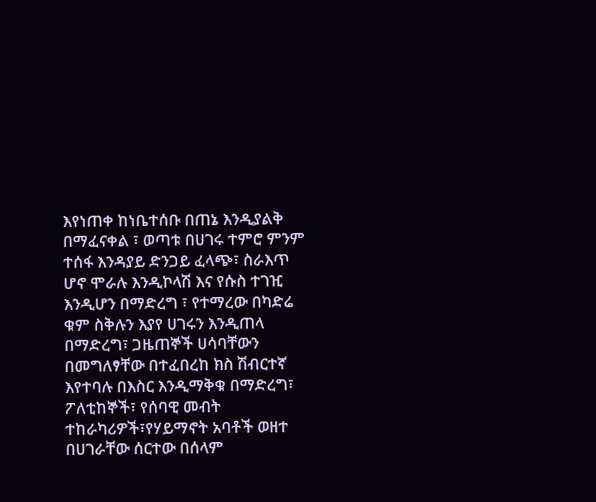እየነጠቀ ከነቤተሰቡ በጠኔ እንዲያልቅ በማፈናቀል ፣ ወጣቱ በሀገሩ ተምሮ ምንም ተሰፋ እንዳያይ ድንጋይ ፈላጭ፣ ስራእጥ ሆኖ ሞራሉ እንዲኮላሽ እና የሱስ ተገዢ እንዲሆን በማድረግ ፣ የተማረው በካድሬ ቁም ስቅሉን እያየ ሀገሩን እንዲጠላ በማድረግ፣ ጋዜጠኞች ሀሳባቸውን በመግለፃቸው በተፈበረከ ክስ ሽብርተኛ እየተባሉ በእስር እንዲማቅቁ በማድረግ፣ ፖለቲከኞች፣ የሰባዊ መብት ተከራካሪዎች፣የሃይማኖት አባቶች ወዘተ  በሀገራቸው ሰርተው በሰላም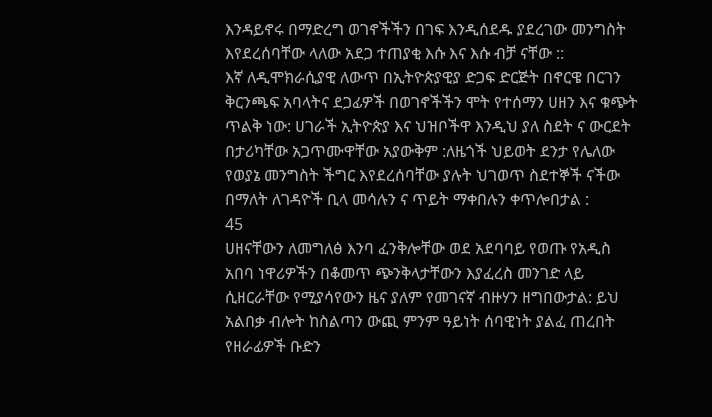እንዳይኖሩ በማድረግ ወገኖችችን በገፍ እንዲሰደዱ ያደረገው መንግስት እየደረሰባቸው ላለው አደጋ ተጠያቂ እሱ እና እሱ ብቻ ናቸው ::
እኛ ለዲሞክራሲያዊ ለውጥ በኢትዮጵያዊያ ድጋፍ ድርጅት በኖርዌ በርገን ቅርንጫፍ አባላትና ደጋፊዎች በወገኖችችን ሞት የተሰማን ሀዘን እና ቁጭት ጥልቅ ነው: ሀገራች ኢትዮጵያ እና ህዝቦችዋ እንዲህ ያለ ስደት ና ውርደት በታሪካቸው አጋጥሙዋቸው አያውቅም :ለዜጎች ህይወት ደንታ የሌለው የወያኔ መንግስት ችግር እየደረሰባቸው ያሉት ህገወጥ ስደተኞች ናችው በማለት ለገዳዮች ቢላ መሳሉን ና ጥይት ማቀበሉን ቀጥሎበታል :
45
ሀዘናቸውን ለመግለፅ እንባ ፈንቅሎቸው ወደ አደባባይ የወጡ የአዲስ አበባ ነዋሪዎችን በቆመጥ ጭንቅላታቸውን እያፈረስ መንገድ ላይ ሲዘርራቸው የሚያሳየውን ዜና ያለም የመገናኛ ብዙሃን ዘግበውታል: ይህ አልበቃ ብሎት ከስልጣን ውጪ ምንም ዓይነት ሰባዊነት ያልፈ ጠረበት የዘራፊዎች ቡድን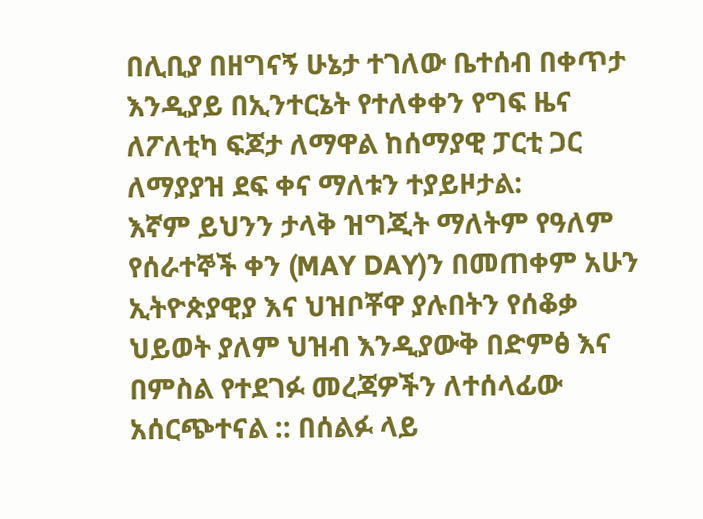በሊቢያ በዘግናኝ ሁኔታ ተገለው ቤተሰብ በቀጥታ እንዲያይ በኢንተርኔት የተለቀቀን የግፍ ዜና ለፖለቲካ ፍጆታ ለማዋል ከሰማያዊ ፓርቲ ጋር ለማያያዝ ደፍ ቀና ማለቱን ተያይዞታል:
እኛም ይህንን ታላቅ ዝግጂት ማለትም የዓለም የሰራተኞች ቀን (MAY DAY)ን በመጠቀም አሁን ኢትዮጵያዊያ እና ህዝቦቾዋ ያሉበትን የሰቆቃ ህይወት ያለም ህዝብ እንዲያውቅ በድምፅ እና በምስል የተደገፉ መረጃዎችን ለተሰላፊው አሰርጭተናል :: በሰልፉ ላይ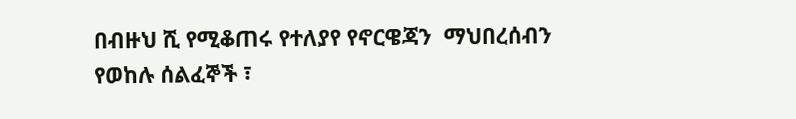በብዙህ ሺ የሚቆጠሩ የተለያየ የኖርዌጃን  ማህበረሰብን የወከሉ ሰልፈኞች ፣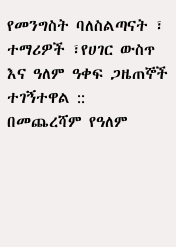የመንግስት ባለስልጣናት ፣ ተማሪዎች ፣የሀገር ውስጥ እና ዓለም ዓቀፍ ጋዜጠኞች ተገኝተዋል ::
በመጨረሻም የዓለም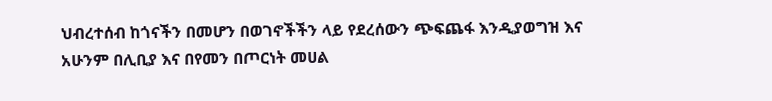ህብረተሰብ ከጎናችን በመሆን በወገኖችችን ላይ የደረሰውን ጭፍጨፋ እንዲያወግዝ እና አሁንም በሊቢያ እና በየመን በጦርነት መሀል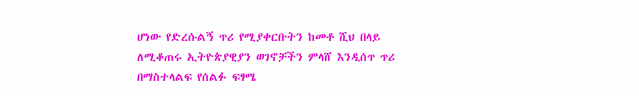ሆነው የድረሱልኝ ጥሪ የሚያቀርቡትን ከመቶ ሺህ በላይ ለሚቆጠሩ ኢትዮጵያዊያን ወገኖቻችን ምላሸ እንዲሰጥ ጥሪ  በማስተላልፍ የሰልፉ ፍፃሜ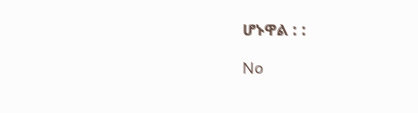ሆኑዋል : :

No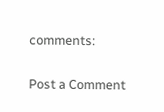comments:

Post a Comment